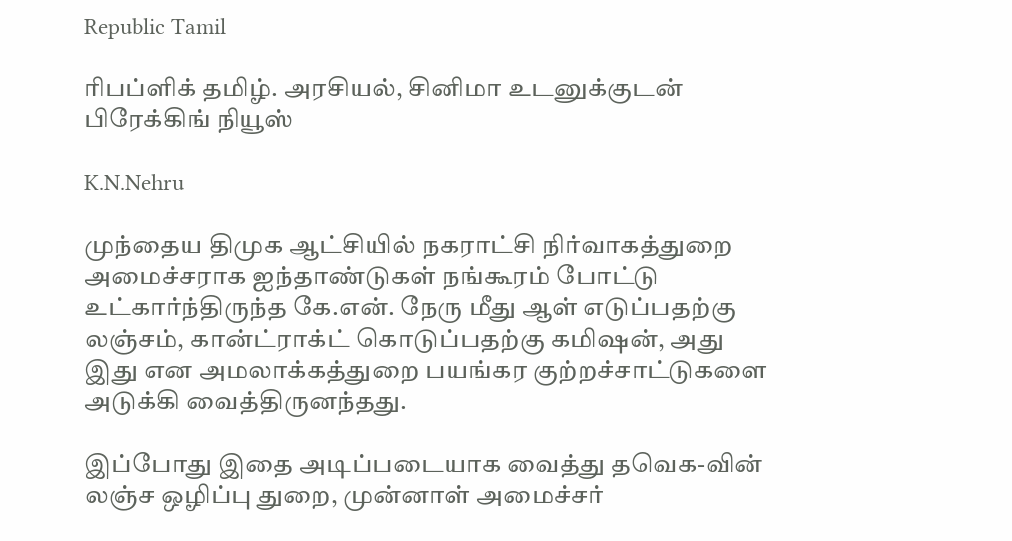Republic Tamil

ரிபப்ளிக் தமிழ். அரசியல், சினிமா உடனுக்குடன் பிரேக்கிங் நியூஸ்

K.N.Nehru

முந்தைய திமுக ஆட்சியில் நகராட்சி நிர்வாகத்துறை அமைச்சராக ஐந்தாண்டுகள் நங்கூரம் போட்டு உட்கார்ந்திருந்த கே.என். நேரு மீது ஆள் எடுப்பதற்கு லஞ்சம், கான்ட்ராக்ட் கொடுப்பதற்கு கமிஷன், அது இது என அமலாக்கத்துறை பயங்கர குற்றச்சாட்டுகளை அடுக்கி வைத்திருனந்தது.

இப்போது இதை அடிப்படையாக வைத்து தவெக-வின் லஞ்ச ஒழிப்பு துறை, முன்னாள் அமைச்சர்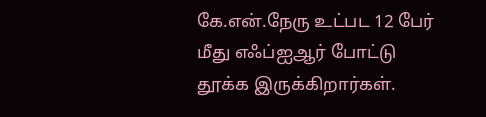கே.என்.நேரு உட்பட 12 பேர் மீது எஃப்ஐஆர் போட்டு தூக்க இருக்கிறார்கள்.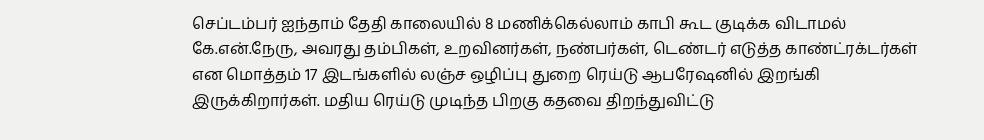செப்டம்பர் ஐந்தாம் தேதி காலையில் 8 மணிக்கெல்லாம் காபி கூட குடிக்க விடாமல் கே.என்.நேரு, அவரது தம்பிகள், உறவினர்கள், நண்பர்கள், டெண்டர் எடுத்த காண்ட்ரக்டர்கள் என மொத்தம் 17 இடங்களில் லஞ்ச ஒழிப்பு துறை ரெய்டு ஆபரேஷனில் இறங்கி இருக்கிறார்கள். மதிய ரெய்டு முடிந்த பிறகு கதவை திறந்துவிட்டு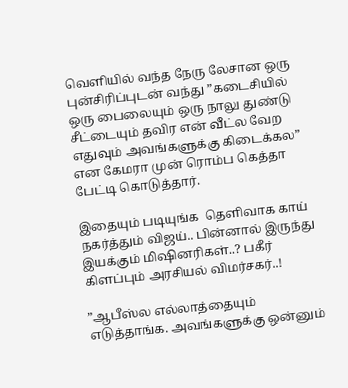வெளியில் வந்த நேரு லேசான ஒரு புன்சிரிப்புடன் வந்து ”கடைசியில் ஒரு பைலையும் ஒரு நாலு துண்டு சீட்டையும் தவிர என் வீட்ல வேற எதுவும் அவங்களுக்கு கிடைக்கல” என கேமரா முன் ரொம்ப கெத்தா பேட்டி கொடுத்தார்.

இதையும் படியுங்க  தெளிவாக காய் நகர்த்தும் விஜய்.. பின்னால் இருந்து இயக்கும் மிஷினரிகள்..? பகீர் கிளப்பும் அரசியல் விமர்சகர்..!

”ஆபீஸ்ல எல்லாத்தையும் எடுத்தாங்க. அவங்களுக்கு ஒன்னும்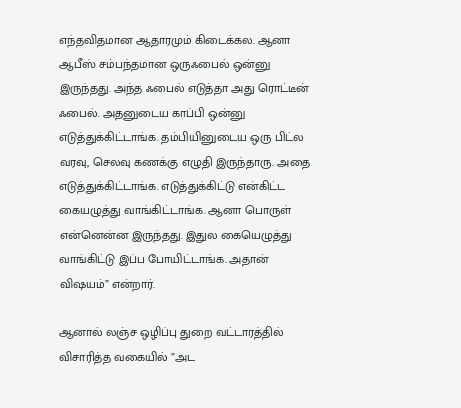எந்தவிதமான ஆதாரமும் கிடைக்கல. ஆனா ஆபீஸ் சம்பந்தமான ஒருஃபைல் ஒன்னு இருந்தது. அந்த ஃபைல் எடுத்தா அது ரொட்டீன் ஃபைல். அதனுடைய காப்பி ஒன்னு எடுத்துக்கிட்டாங்க. தம்பியினுடைய ஒரு பிட்ல வரவு, செலவு கணக்கு எழுதி இருந்தாரு. அதை எடுத்துக்கிட்டாங்க. எடுத்துக்கிட்டு என்கிட்ட கையழுத்து வாங்கிட்டாங்க. ஆனா பொருள் என்னென்ன இருந்தது. இதுல கையெழுத்து வாங்கிட்டு இப்ப போயிட்டாங்க. அதான் விஷயம்” என்றார்.

ஆனால் லஞ்ச ஒழிப்பு துறை வட்டாரத்தில் விசாரித்த வகையில் ”அட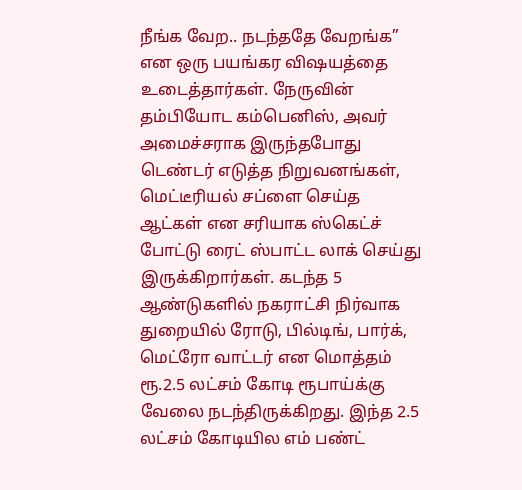நீங்க வேற.. நடந்ததே வேறங்க” என ஒரு பயங்கர விஷயத்தை உடைத்தார்கள். நேருவின் தம்பியோட கம்பெனிஸ், அவர் அமைச்சராக இருந்தபோது டெண்டர் எடுத்த நிறுவனங்கள், மெட்டீரியல் சப்ளை செய்த ஆட்கள் என சரியாக ஸ்கெட்ச் போட்டு ரைட் ஸ்பாட்ட லாக் செய்து இருக்கிறார்கள். கடந்த 5 ஆண்டுகளில் நகராட்சி நிர்வாக துறையில் ரோடு, பில்டிங், பார்க், மெட்ரோ வாட்டர் என மொத்தம் ரூ.2.5 லட்சம் கோடி ரூபாய்க்கு வேலை நடந்திருக்கிறது. இந்த 2.5 லட்சம் கோடியில எம் பண்ட்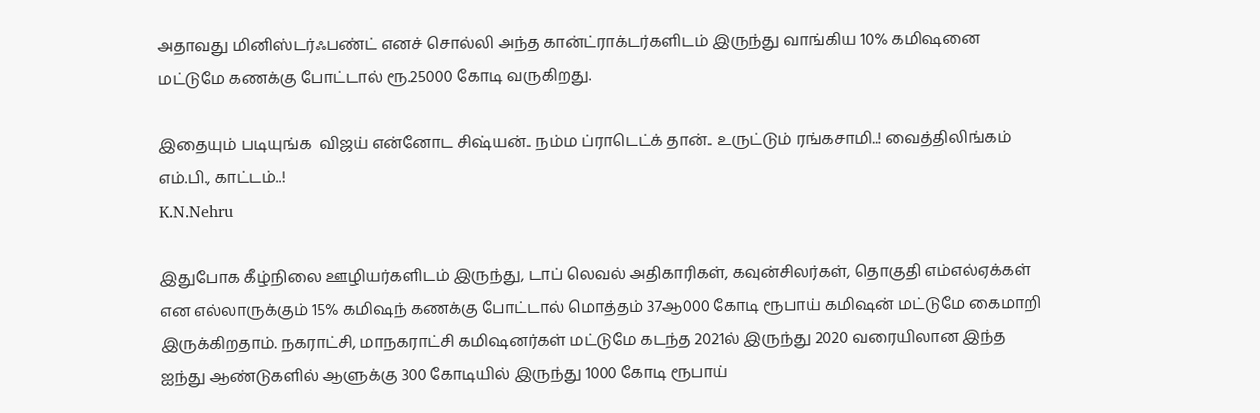அதாவது மினிஸ்டர்ஃபண்ட் எனச் சொல்லி அந்த கான்ட்ராக்டர்களிடம் இருந்து வாங்கிய 10% கமிஷனை மட்டுமே கணக்கு போட்டால் ரூ.25000 கோடி வருகிறது.

இதையும் படியுங்க  விஜய் என்னோட சிஷ்யன்.. நம்ம ப்ராடெட்க் தான்.. உருட்டும் ரங்கசாமி..! வைத்திலிங்கம் எம்.பி., காட்டம்..!
K.N.Nehru

இதுபோக கீழ்நிலை ஊழியர்களிடம் இருந்து, டாப் லெவல் அதிகாரிகள், கவுன்சிலர்கள், தொகுதி எம்எல்ஏக்கள் என எல்லாருக்கும் 15% கமிஷந் கணக்கு போட்டால் மொத்தம் 37ஆ000 கோடி ரூபாய் கமிஷன் மட்டுமே கைமாறி இருக்கிறதாம். நகராட்சி, மாநகராட்சி கமிஷனர்கள் மட்டுமே கடந்த 2021ல் இருந்து 2020 வரையிலான இந்த ஐந்து ஆண்டுகளில் ஆளுக்கு 300 கோடியில் இருந்து 1000 கோடி ரூபாய்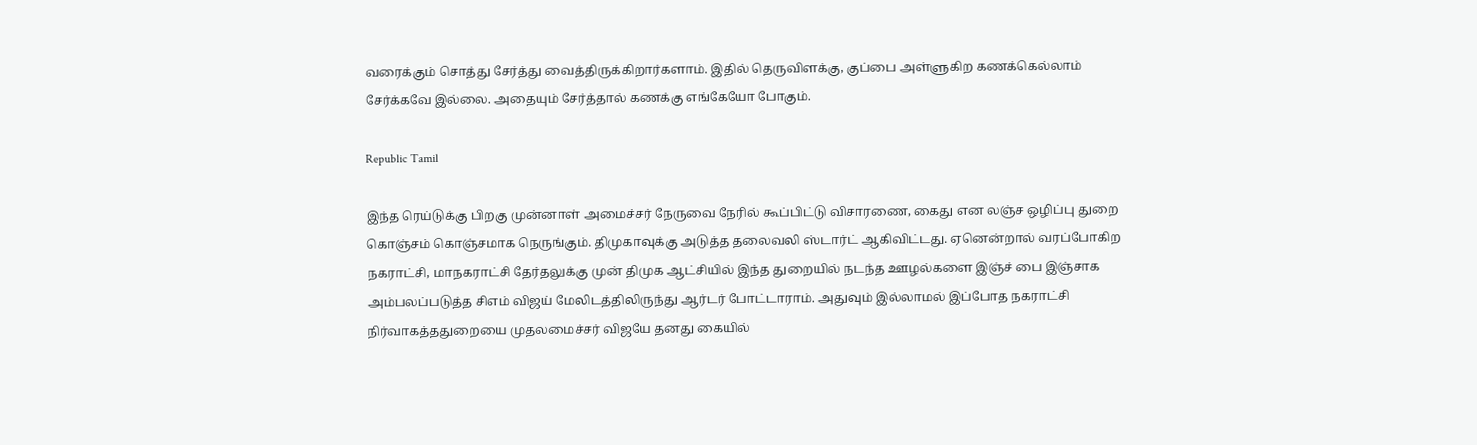வரைக்கும் சொத்து சேர்த்து வைத்திருக்கிறார்களாம். இதில் தெருவிளக்கு, குப்பை அள்ளுகிற கணக்கெல்லாம் சேர்க்கவே இல்லை. அதையும் சேர்த்தால் கணக்கு எங்கேயோ போகும்.

Republic Tamil

இந்த ரெய்டுக்கு பிறகு முன்னாள் அமைச்சர் நேருவை நேரில் கூப்பிட்டு விசாரணை, கைது என லஞ்ச ஒழிப்பு துறை கொஞ்சம் கொஞ்சமாக நெருங்கும். திமுகாவுக்கு அடுத்த தலைவலி ஸ்டார்ட் ஆகிவிட்டது. ஏனென்றால் வரப்போகிற நகராட்சி, மாநகராட்சி தேர்தலுக்கு முன் திமுக ஆட்சியில் இந்த துறையில் நடந்த ஊழல்களை இஞ்ச் பை இஞ்சாக அம்பலப்படுத்த சிஎம் விஜய் மேலிடத்திலிருந்து ஆர்டர் போட்டாராம். அதுவும் இல்லாமல் இப்போத நகராட்சி நிர்வாகத்ததுறையை முதலமைச்சர் விஜயே தனது கையில்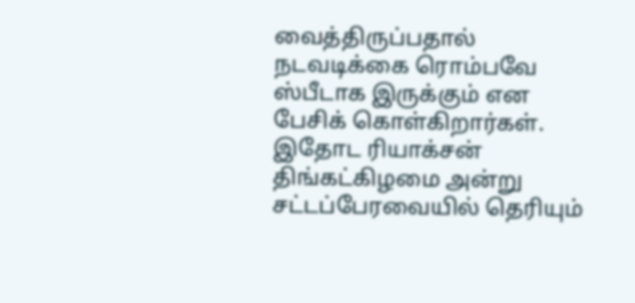வைத்திருப்பதால் நடவடிக்கை ரொம்பவே ஸ்பீடாக இருக்கும் என பேசிக் கொள்கிறார்கள். இதோட ரியாக்சன் திங்கட்கிழமை அன்று சட்டப்பேரவையில் தெரியும்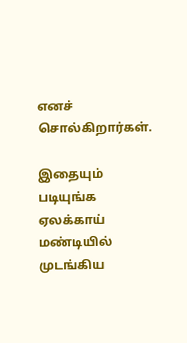எனச் சொல்கிறார்கள்.

இதையும் படியுங்க  ஏலக்காய் மண்டியில் முடங்கிய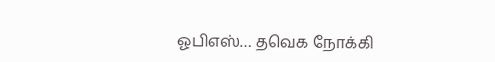ஓபிஎஸ்… தவெக நோக்கி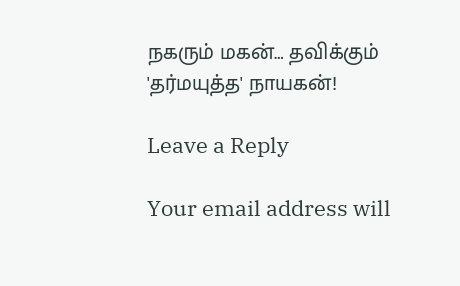நகரும் மகன்… தவிக்கும் 'தர்மயுத்த' நாயகன்!

Leave a Reply

Your email address will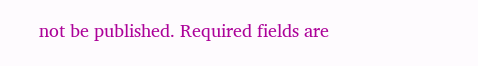not be published. Required fields are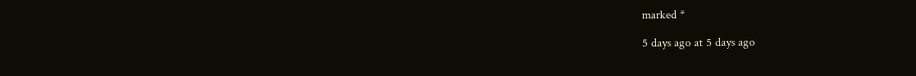marked *

5 days ago at 5 days ago